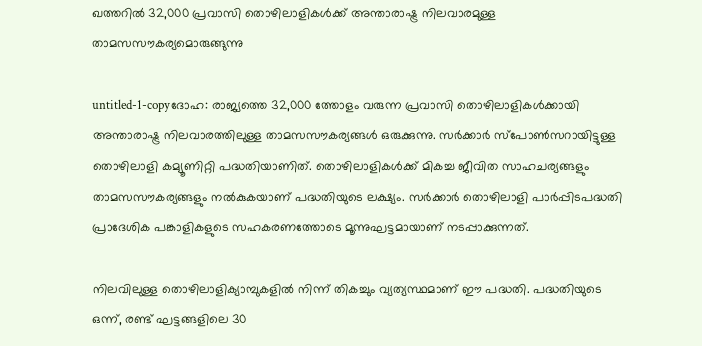ഖത്തറില്‍ 32,000 പ്രവാസി തൊഴിലാളികള്‍ക്ക് അന്താരാഷ്ട്ര നിലവാരമുള്ള താമസസൗകര്യമൊരുങ്ങുന്നു

untitled-1-copyദോഹ: രാജ്യത്തെ 32,000 ത്തോളം വരുന്ന പ്രവാസി തൊഴിലാളികള്‍ക്കായി അന്താരാഷ്ട്ര നിലവാരത്തിലുള്ള താമസസൗകര്യങ്ങള്‍ ഒരുക്കുന്നു. സര്‍ക്കാര്‍ സ്‌പോണ്‍സറായിട്ടുള്ള തൊഴിലാളി കമ്യൂണിറ്റി പദ്ധതിയാണിത്. തൊഴിലാളികള്‍ക്ക് മികച്ച ജീവിത സാഹചര്യങ്ങളും താമസസൗകര്യങ്ങളും നല്‍കുകയാണ് പദ്ധതിയുടെ ലക്ഷ്യം. സര്‍ക്കാര്‍ തൊഴിലാളി പാര്‍പ്പിടപദ്ധതി പ്രാദേശിക പങ്കാളികളുടെ സഹകരണത്തോടെ മൂന്നുഘട്ടമായാണ് നടപ്പാക്കുന്നത്.

നിലവിലുള്ള തൊഴിലാളിക്യാമ്പുകളില്‍ നിന്ന് തികച്ചും വ്യത്യസ്ഥമാണ് ഈ പദ്ധതി. പദ്ധതിയുടെ ഒന്ന്, രണ്ട് ഘട്ടങ്ങളിലെ 30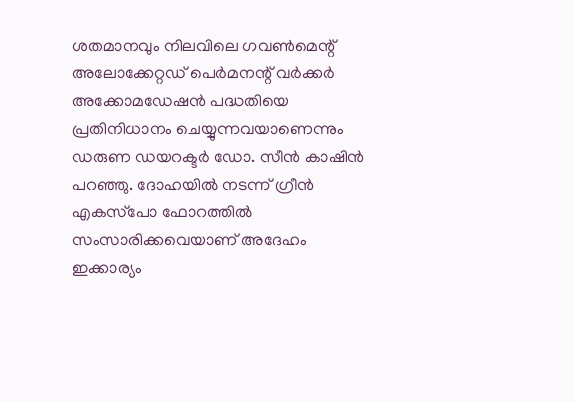ശതമാനവും നിലവിലെ ഗവണ്‍മെന്റ് അലോക്കേറ്റഡ് പെര്‍മനന്റ് വര്‍ക്കര്‍ അക്കോമഡേഷന്‍ പദ്ധതിയെ പ്രതിനിധാനം ചെയ്യുന്നവയാണെന്നും ഡരുണ ഡയറക്ടര്‍ ഡോ. സീന്‍ കാഷിന്‍ പറഞ്ഞു. ദോഹയില്‍ നടന്ന് ഗ്രീന്‍ എകസ്‌പോ ഫോറത്തില്‍ സംസാരിക്കവെയാണ് അദേഹം ഇക്കാര്യം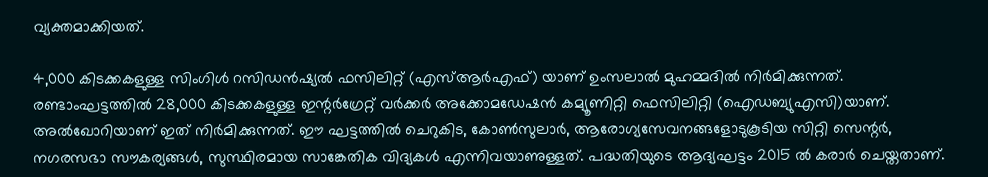വ്യക്തമാക്കിയത്.

4,000 കിടക്കകളുള്ള സിംഗിള്‍ റസിഡന്‍ഷ്യല്‍ ഫസിലിറ്റ് (എസ്ആര്‍എഫ്) യാണ് ഉംസലാല്‍ മുഹമ്മദില്‍ നിര്‍മിക്കുന്നത്. രണ്ടാംഘട്ടത്തില്‍ 28,000 കിടക്കകളുള്ള ഇന്റര്‍ഗ്രേറ്റ് വര്‍ക്കര്‍ അക്കോമഡേഷന്‍ കമ്യൂണിറ്റി ഫെസിലിറ്റി (ഐഡബ്യുഎസി)യാണ്. അല്‍ഖോറിയാണ് ഇത് നിര്‍മിക്കുന്നത്. ഈ ഘട്ടത്തില്‍ ചെറുകിട, കോണ്‍സുലാര്‍, ആരോഗ്യസേവനങ്ങളോടുകൂടിയ സിറ്റി സെന്റര്‍, നഗരസഭാ സൗകര്യങ്ങള്‍, സുസ്ഥിരമായ സാങ്കേതിക വിദ്യകള്‍ എന്നിവയാണുള്ളത്. പദ്ധതിയുടെ ആദ്യഘട്ടം 2015 ല്‍ കരാര്‍ ചെയ്തതാണ്.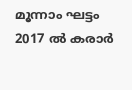മൂന്നാം ഘട്ടം 2017 ല്‍ കരാര്‍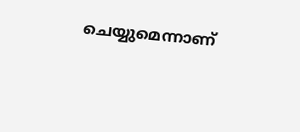ചെയ്യുമെന്നാണ്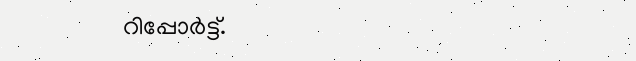റിപ്പോര്‍ട്ട്.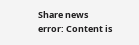Share news
error: Content is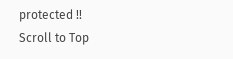protected !!
Scroll to Top